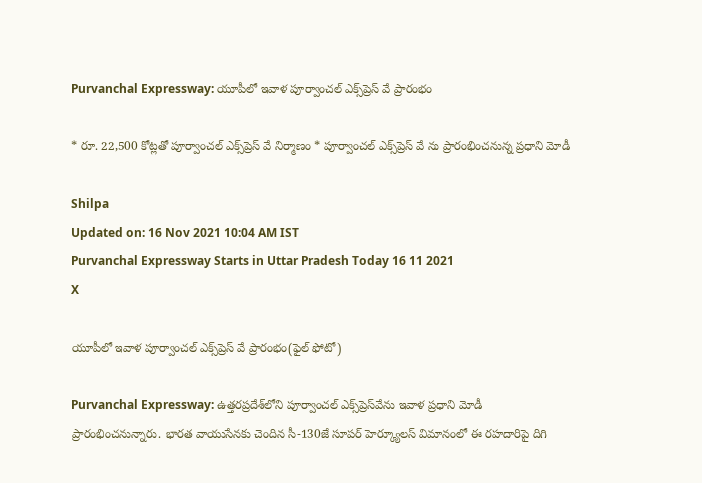Purvanchal Expressway: యూపీలో ఇవాళ పూర్వాంచల్‌ ఎక్స్‌ప్రెస్‌ వే ప్రారంభం

* రూ. 22,500 కోట్లతో పూర్వాంచల్ ఎక్స్‌ప్రెస్ వే నిర్మాణం * పూర్వాంచల్‌ ఎక్స్‌ప్రెస్‌ వే ను ప్రారంభించనున్న ప్రధాని మోడీ

Shilpa
Updated on: 16 Nov 2021 10:04 AM IST
Purvanchal Expressway Starts in Uttar Pradesh Today 16 11 2021
X

యూపీలో ఇవాళ పూర్వాంచల్‌ ఎక్స్‌ప్రెస్‌ వే ప్రారంభం(ఫైల్ ఫోటో)

Purvanchal Expressway: ఉత్తరప్రదేశ్‌లోని పూర్వాంచల్ ఎక్స్‌ప్రెస్‌వేను ఇవాళ ప్రధాని మోడీ ప్రారంభించనున్నారు. భారత వాయుసేనకు చెందిన సీ-130జే సూపర్ హెర్క్యూలస్‌ విమానంలో ఈ రహదారిపై దిగి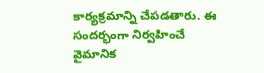కార్యక్రమాన్ని చేపడతారు. ఈ సందర్భంగా నిర్వహించే వైమానిక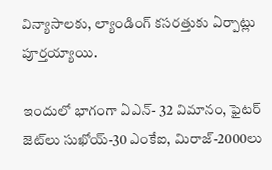విన్యాసాలకు, ల్యాండింగ్‌ కసరత్తుకు ఏర్పాట్లు పూర్తయ్యాయి.

ఇందులో భాగంగా ఏఎన్‌- 32 విమానం, ఫైటర్ జెట్‌లు సుఖోయ్-30 ఎంకేఐ, మిరాజ్‌-2000లు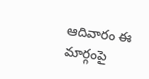ఆదివారం ఈ మార్గంపై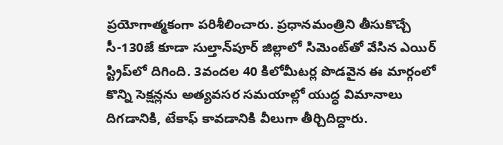ప్రయోగాత్మకంగా పరిశీలించారు. ప్రధానమంత్రిని తీసుకొచ్చే సీ-130జే కూడా సుల్తాన్‌పూర్‌ జిల్లాలో సిమెంట్‌తో వేసిన ఎయిర్‌ స్ట్రిప్‌లో దిగింది. 3వందల 40 కిలోమీటర్ల పొడవైన ఈ మార్గంలో కొన్ని సెక్షన్లను అత్యవసర సమయాల్లో యుద్ధ విమానాలు దిగడానికి, టేకాఫ్‌ కావడానికి వీలుగా తీర్చిదిద్దారు.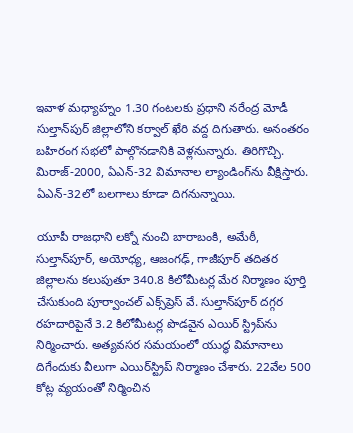ఇవాళ మధ్యాహ్నం 1.30 గంటలకు ప్రధాని నరేంద్ర మోడీ సుల్తాన్‌పుర్‌ జిల్లాలోని కర్వాల్‌ ఖేరి వద్ద దిగుతారు. అనంతరం బహిరంగ సభలో పాల్గొనడానికి వెళ్లనున్నారు. తిరిగొచ్చి. మిరాజ్‌-2000, ఏఎన్‌-32 విమానాల ల్యాండింగ్‌ను వీక్షిస్తారు. ఏఎన్‌-32లో బలగాలు కూడా దిగనున్నాయి.

యూపీ రాజధాని లక్నో నుంచి బారాబంకి, అమేఠీ, సుల్తాన్‌పూర్, అయోధ్య, ఆజంగఢ్, గాజీపూర్ తదితర జిల్లాలను కలుపుతూ 340.8 కిలోమీటర్ల మేర నిర్మాణం పూర్తి చేసుకుంది పూర్వాంచల్ ఎక్స్‌ప్రెస్ వే. సుల్తాన్‌పూర్ దగ్గర రహదారిపైనే 3.2 కిలోమీటర్ల పొడవైన ఎయిర్ స్ట్రిప్‌ను నిర్మించారు. అత్యవసర సమయంలో యుద్ధ విమానాలు దిగేందుకు వీలుగా ఎయిర్‌స్ట్రిప్ నిర్మాణం చేశారు. 22వేల 500 కోట్ల వ్యయంతో నిర్మించిన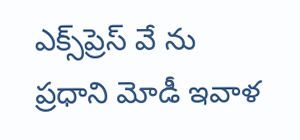ఎక్స్‌ప్రెస్ వే ను ప్రధాని మోడీ ఇవాళ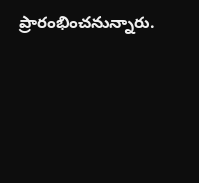ప్రారంభించనున్నారు.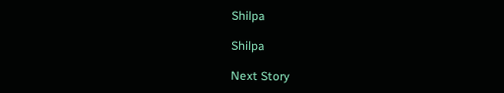Shilpa

Shilpa

Next Story